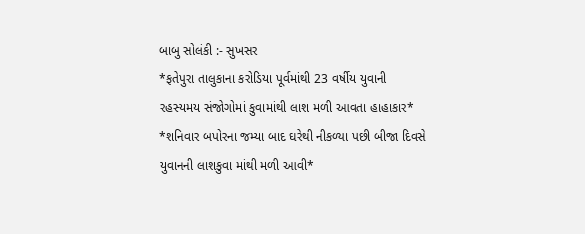બાબુ સોલંકી :- સુખસર
*ફતેપુરા તાલુકાના કરોડિયા પૂર્વમાંથી 23 વર્ષીય યુવાની રહસ્યમય સંજોગોમાં કુવામાંથી લાશ મળી આવતા હાહાકાર*
*શનિવાર બપોરના જમ્યા બાદ ઘરેથી નીકળ્યા પછી બીજા દિવસે યુવાનની લાશકુવા માંથી મળી આવી*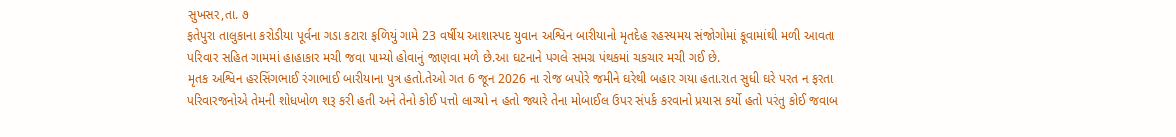સુખસર,તા. ૭
ફતેપુરા તાલુકાના કરોડીયા પૂર્વના ગડા કટારા ફળિયું ગામે 23 વર્ષીય આશાસ્પદ યુવાન અશ્વિન બારીયાનો મૃતદેહ રહસ્યમય સંજોગોમાં કૂવામાંથી મળી આવતા પરિવાર સહિત ગામમાં હાહાકાર મચી જવા પામ્યો હોવાનું જાણવા મળે છે.આ ઘટનાને પગલે સમગ્ર પંથકમાં ચકચાર મચી ગઈ છે.
મૃતક અશ્વિન હરસિંગભાઈ રંગાભાઈ બારીયાના પુત્ર હતો.તેઓ ગત 6 જૂન 2026 ના રોજ બપોરે જમીને ઘરેથી બહાર ગયા હતા.રાત સુધી ઘરે પરત ન ફરતા પરિવારજનોએ તેમની શોધખોળ શરૂ કરી હતી અને તેનો કોઈ પત્તો લાગ્યો ન હતો જ્યારે તેના મોબાઈલ ઉપર સંપર્ક કરવાનો પ્રયાસ કર્યો હતો પરંતુ કોઈ જવાબ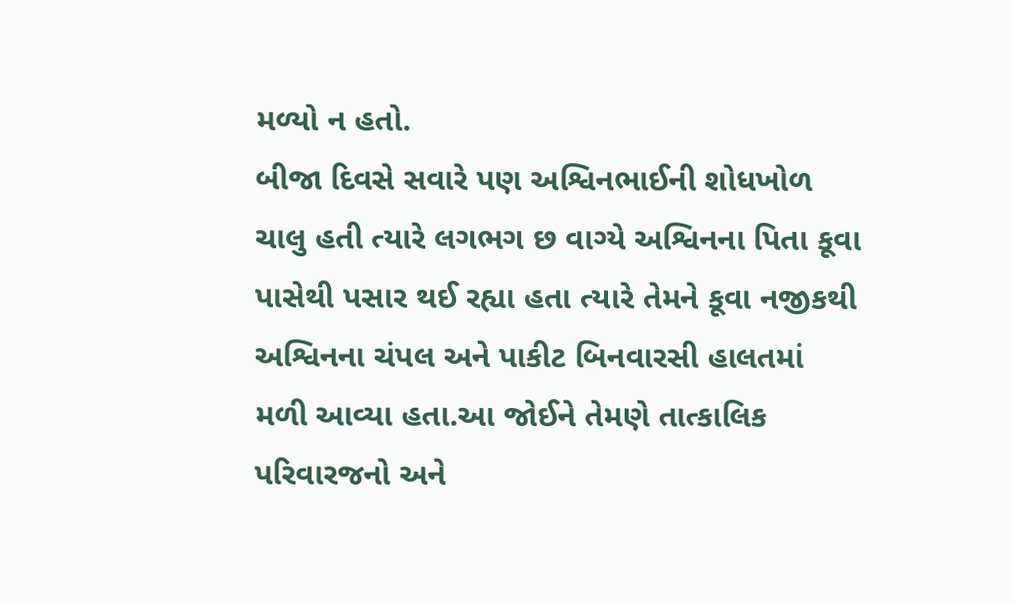મળ્યો ન હતો.
બીજા દિવસે સવારે પણ અશ્વિનભાઈની શોધખોળ ચાલુ હતી ત્યારે લગભગ છ વાગ્યે અશ્વિનના પિતા કૂવા પાસેથી પસાર થઈ રહ્યા હતા ત્યારે તેમને કૂવા નજીકથી અશ્વિનના ચંપલ અને પાકીટ બિનવારસી હાલતમાં મળી આવ્યા હતા.આ જોઈને તેમણે તાત્કાલિક પરિવારજનો અને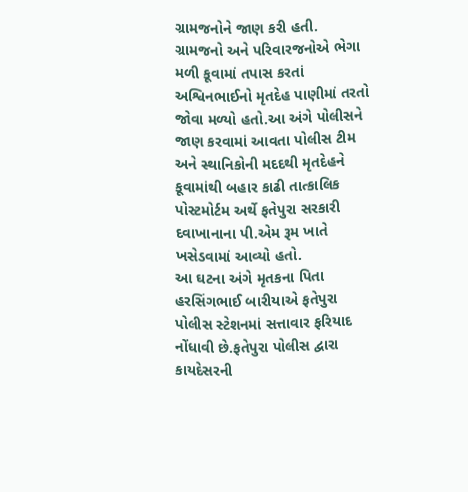ગ્રામજનોને જાણ કરી હતી.
ગ્રામજનો અને પરિવારજનોએ ભેગા મળી કૂવામાં તપાસ કરતાં અશ્વિનભાઈનો મૃતદેહ પાણીમાં તરતો જોવા મળ્યો હતો.આ અંગે પોલીસને જાણ કરવામાં આવતા પોલીસ ટીમ અને સ્થાનિકોની મદદથી મૃતદેહને કૂવામાંથી બહાર કાઢી તાત્કાલિક પોસ્ટમોર્ટમ અર્થે ફતેપુરા સરકારી દવાખાનાના પી.એમ રૂમ ખાતે ખસેડવામાં આવ્યો હતો.
આ ઘટના અંગે મૃતકના પિતા હરસિંગભાઈ બારીયાએ ફતેપુરા પોલીસ સ્ટેશનમાં સત્તાવાર ફરિયાદ નોંધાવી છે.ફતેપુરા પોલીસ દ્વારા કાયદેસરની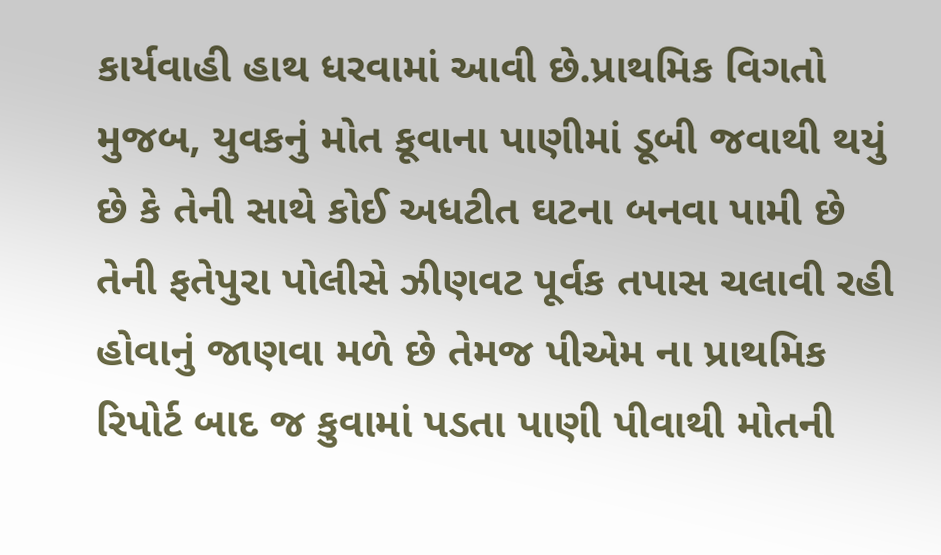કાર્યવાહી હાથ ધરવામાં આવી છે.પ્રાથમિક વિગતો મુજબ, યુવકનું મોત કૂવાના પાણીમાં ડૂબી જવાથી થયું છે કે તેની સાથે કોઈ અધટીત ઘટના બનવા પામી છે તેની ફતેપુરા પોલીસે ઝીણવટ પૂર્વક તપાસ ચલાવી રહી હોવાનું જાણવા મળે છે તેમજ પીએમ ના પ્રાથમિક રિપોર્ટ બાદ જ કુવામાં પડતા પાણી પીવાથી મોતની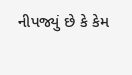નીપજ્યું છે કે કેમ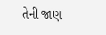તેની જાણ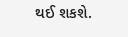થઈ શકશે.